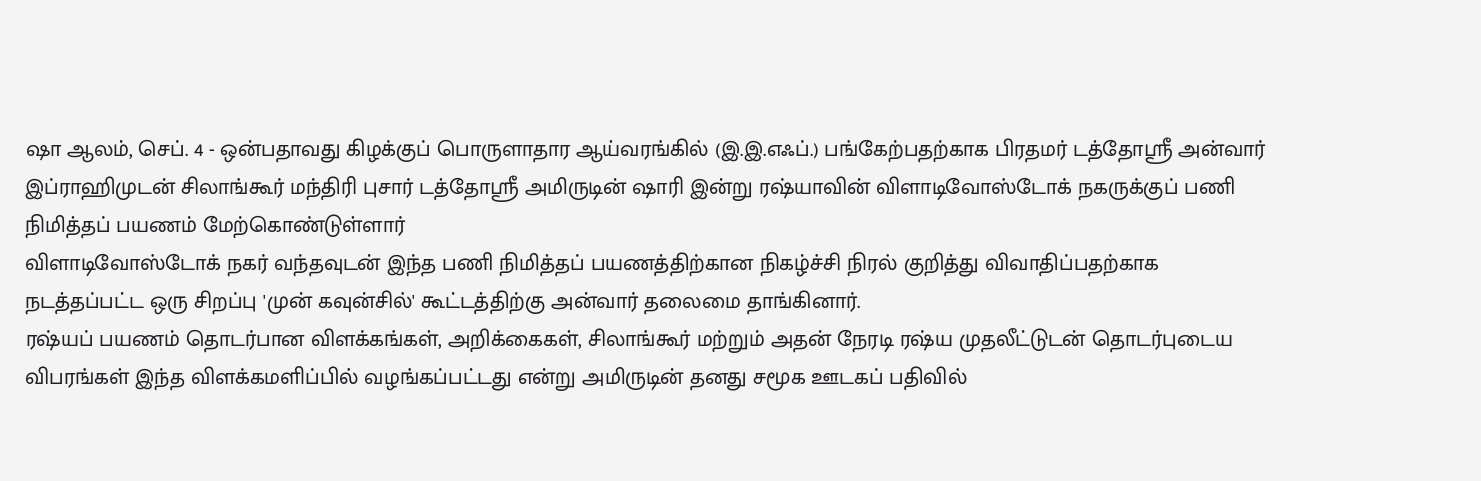ஷா ஆலம், செப். 4 - ஒன்பதாவது கிழக்குப் பொருளாதார ஆய்வரங்கில் (இ.இ.எஃப்.) பங்கேற்பதற்காக பிரதமர் டத்தோஸ்ரீ அன்வார் இப்ராஹிமுடன் சிலாங்கூர் மந்திரி புசார் டத்தோஸ்ரீ அமிருடின் ஷாரி இன்று ரஷ்யாவின் விளாடிவோஸ்டோக் நகருக்குப் பணி நிமித்தப் பயணம் மேற்கொண்டுள்ளார்
விளாடிவோஸ்டோக் நகர் வந்தவுடன் இந்த பணி நிமித்தப் பயணத்திற்கான நிகழ்ச்சி நிரல் குறித்து விவாதிப்பதற்காக நடத்தப்பட்ட ஒரு சிறப்பு 'முன் கவுன்சில்' கூட்டத்திற்கு அன்வார் தலைமை தாங்கினார்.
ரஷ்யப் பயணம் தொடர்பான விளக்கங்கள், அறிக்கைகள், சிலாங்கூர் மற்றும் அதன் நேரடி ரஷ்ய முதலீட்டுடன் தொடர்புடைய விபரங்கள் இந்த விளக்கமளிப்பில் வழங்கப்பட்டது என்று அமிருடின் தனது சமூக ஊடகப் பதிவில்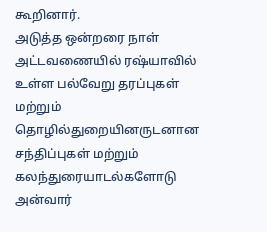கூறினார்.
அடுத்த ஒன்றரை நாள் அட்டவணையில் ரஷ்யாவில் உள்ள பல்வேறு தரப்புகள் மற்றும் தொழில்துறையினருடனான சந்திப்புகள் மற்றும் கலந்துரையாடல்களோடு அன்வார்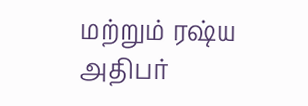மற்றும் ரஷ்ய அதிபர்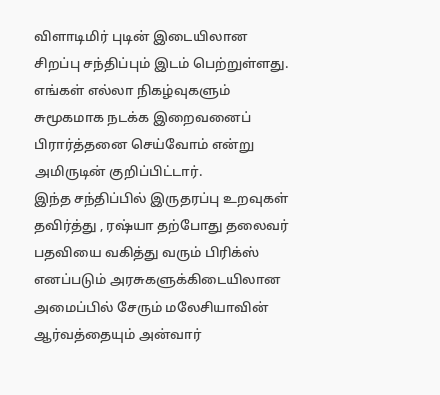விளாடிமிர் புடின் இடையிலான சிறப்பு சந்திப்பும் இடம் பெற்றுள்ளது.
எங்கள் எல்லா நிகழ்வுகளும் சுமூகமாக நடக்க இறைவனைப் பிரார்த்தனை செய்வோம் என்று அமிருடின் குறிப்பிட்டார்.
இந்த சந்திப்பில் இருதரப்பு உறவுகள் தவிர்த்து , ரஷ்யா தற்போது தலைவர் பதவியை வகித்து வரும் பிரிக்ஸ் எனப்படும் அரசுகளுக்கிடையிலான அமைப்பில் சேரும் மலேசியாவின் ஆர்வத்தையும் அன்வார்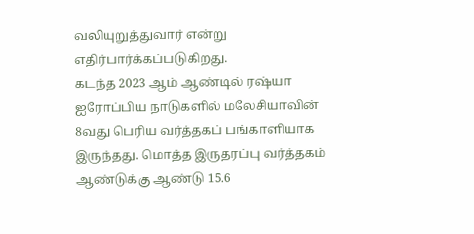வலியுறுத்துவார் என்று எதிர்பார்க்கப்படுகிறது.
கடந்த 2023 ஆம் ஆண்டில் ரஷ்யா ஐரோப்பிய நாடுகளில் மலேசியாவின் 8வது பெரிய வர்த்தகப் பங்காளியாக இருந்தது. மொத்த இருதரப்பு வர்த்தகம் ஆண்டுக்கு ஆண்டு 15.6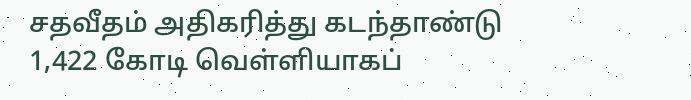சதவீதம் அதிகரித்து கடந்தாண்டு 1,422 கோடி வெள்ளியாகப்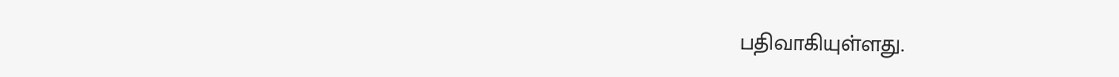பதிவாகியுள்ளது.